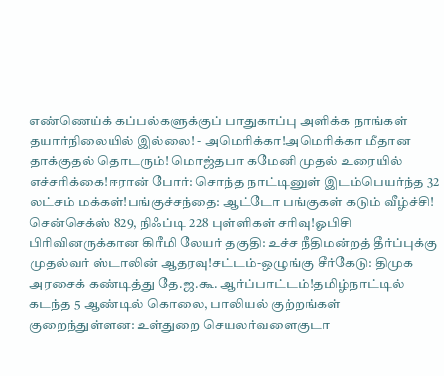எண்ணெய்க் கப்பல்களுக்குப் பாதுகாப்பு அளிக்க நாங்கள் தயார்நிலையில் இல்லை! - அமெரிக்கா!அமெரிக்கா மீதான தாக்குதல் தொடரும்! மொஜ்தபா கமேனி முதல் உரையில் எச்சரிக்கை!ஈரான் போர்: சொந்த நாட்டினுள் இடம்பெயர்ந்த 32 லட்சம் மக்கள்!பங்குச்சந்தை: ஆட்டோ பங்குகள் கடும் வீழ்ச்சி! சென்செக்ஸ் 829, நிஃப்டி 228 புள்ளிகள் சரிவு!ஓபிசி பிரிவினருக்கான கிரீமி லேயர் தகுதி: உச்ச நீதிமன்றத் தீர்ப்புக்கு முதல்வர் ஸ்டாலின் ஆதரவு!சட்டம்-ஒழுங்கு சீர்கேடு: திமுக அரசைக் கண்டித்து தே.ஜ.கூ. ஆர்ப்பாட்டம்!தமிழ்நாட்டில் கடந்த 5 ஆண்டில் கொலை, பாலியல் குற்றங்கள் குறைந்துள்ளன: உள்துறை செயலர்வளைகுடா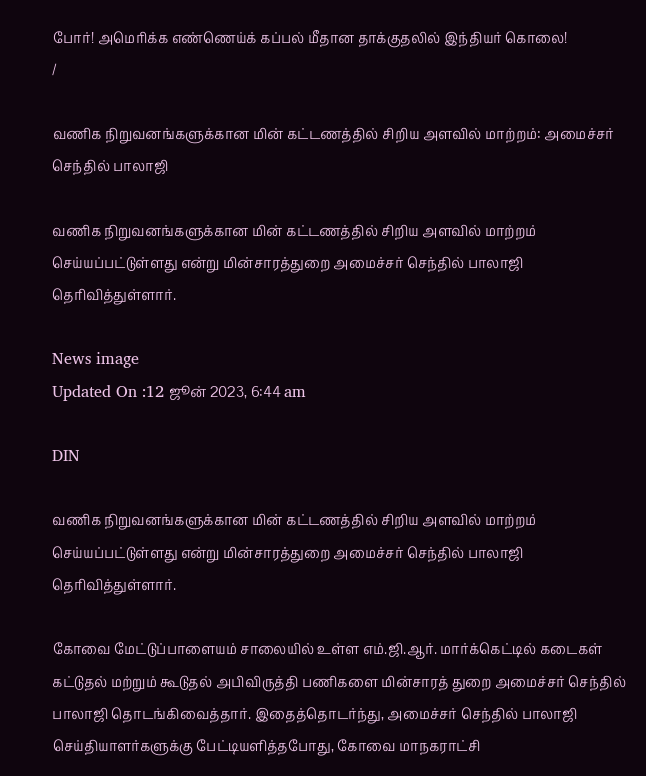போர்! அமெரிக்க எண்ணெய்க் கப்பல் மீதான தாக்குதலில் இந்தியர் கொலை!
/

வணிக நிறுவனங்களுக்கான மின் கட்டணத்தில் சிறிய அளவில் மாற்றம்: அமைச்சர் செந்தில் பாலாஜி

வணிக நிறுவனங்களுக்கான மின் கட்டணத்தில் சிறிய அளவில் மாற்றம் செய்யப்பட்டுள்ளது என்று மின்சாரத்துறை அமைச்சர் செந்தில் பாலாஜி தெரிவித்துள்ளார்.

News image
Updated On :12 ஜூன் 2023, 6:44 am

DIN

வணிக நிறுவனங்களுக்கான மின் கட்டணத்தில் சிறிய அளவில் மாற்றம் செய்யப்பட்டுள்ளது என்று மின்சாரத்துறை அமைச்சர் செந்தில் பாலாஜி தெரிவித்துள்ளார்.

கோவை மேட்டுப்பாளையம் சாலையில் உள்ள எம்.ஜி.ஆர். மார்க்கெட்டில் கடைகள் கட்டுதல் மற்றும் கூடுதல் அபிவிருத்தி பணிகளை மின்சாரத் துறை அமைச்சர் செந்தில் பாலாஜி தொடங்கிவைத்தார். இதைத்தொடர்ந்து, அமைச்சர் செந்தில் பாலாஜி செய்தியாளர்களுக்கு பேட்டியளித்தபோது, கோவை மாநகராட்சி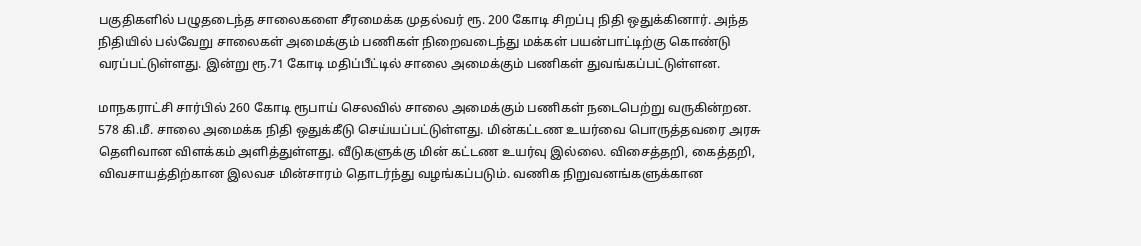பகுதிகளில் பழுதடைந்த சாலைகளை சீரமைக்க முதல்வர் ரூ. 200 கோடி சிறப்பு நிதி ஒதுக்கினார். அந்த நிதியில் பல்வேறு சாலைகள் அமைக்கும் பணிகள் நிறைவடைந்து மக்கள் பயன்பாட்டிற்கு கொண்டு வரப்பட்டுள்ளது. இன்று ரூ.71 கோடி மதிப்பீட்டில் சாலை அமைக்கும் பணிகள் துவங்கப்பட்டுள்ளன.

மாநகராட்சி சார்பில் 260 கோடி ரூபாய் செலவில் சாலை அமைக்கும் பணிகள் நடைபெற்று வருகின்றன. 578 கி.மீ. சாலை அமைக்க நிதி ஒதுக்கீடு செய்யப்பட்டுள்ளது. மின்கட்டண உயர்வை பொருத்தவரை அரசு தெளிவான விளக்கம் அளித்துள்ளது. வீடுகளுக்கு மின் கட்டண உயர்வு இல்லை. விசைத்தறி, கைத்தறி, விவசாயத்திற்கான இலவச மின்சாரம் தொடர்ந்து வழங்கப்படும். வணிக நிறுவனங்களுக்கான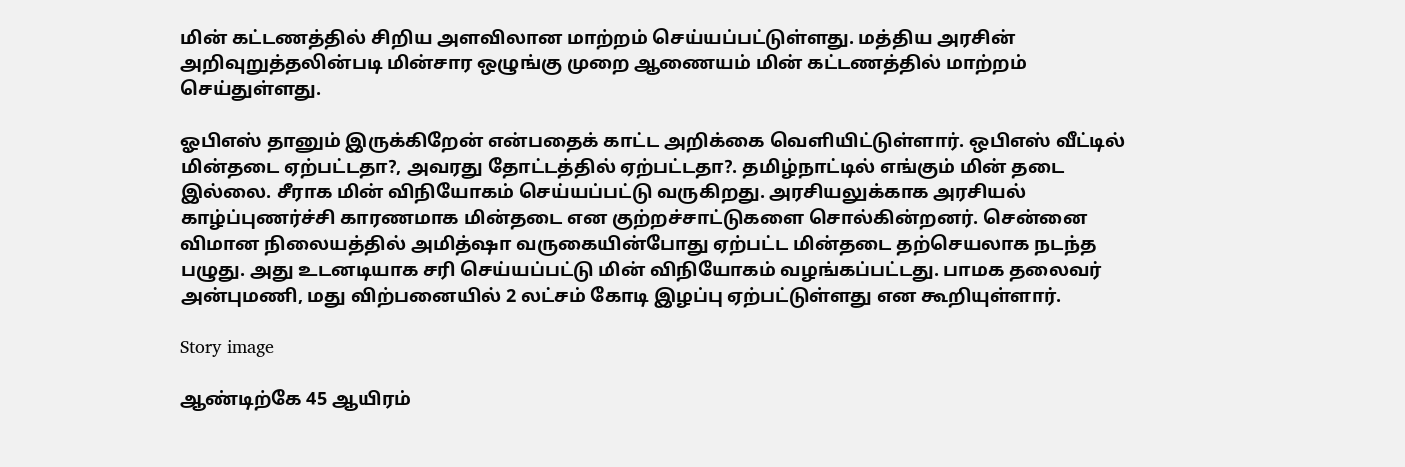மின் கட்டணத்தில் சிறிய அளவிலான மாற்றம் செய்யப்பட்டுள்ளது. மத்திய அரசின் அறிவுறுத்தலின்படி மின்சார ஒழுங்கு முறை ஆணையம் மின் கட்டணத்தில் மாற்றம் செய்துள்ளது.

ஓபிஎஸ் தானும் இருக்கிறேன் என்பதைக் காட்ட அறிக்கை வெளியிட்டுள்ளார். ஒபிஎஸ் வீட்டில் மின்தடை‌ ஏற்பட்டதா?, அவரது தோட்டத்தில் ஏற்பட்டதா?. தமிழ்நாட்டில் எங்கும் மின் தடை இல்லை. சீராக மின் விநியோகம் செய்யப்பட்டு வருகிறது. அரசியலுக்காக அரசியல் காழ்ப்புணர்ச்சி காரணமாக மின்தடை என குற்றச்சாட்டுகளை சொல்கின்றனர். சென்னை விமான நிலையத்தில் அமித்ஷா வருகையின்போது ஏற்பட்ட மின்தடை தற்செயலாக நடந்த பழுது. அது உடனடியாக சரி செய்யப்பட்டு மின் விநியோகம் வழங்கப்பட்டது. பாமக தலைவர் அன்புமணி, மது விற்பனையில் 2 லட்சம் கோடி இழப்பு ஏற்பட்டுள்ளது என கூறியுள்ளார்.

Story image

ஆண்டிற்கே 45 ஆயிரம்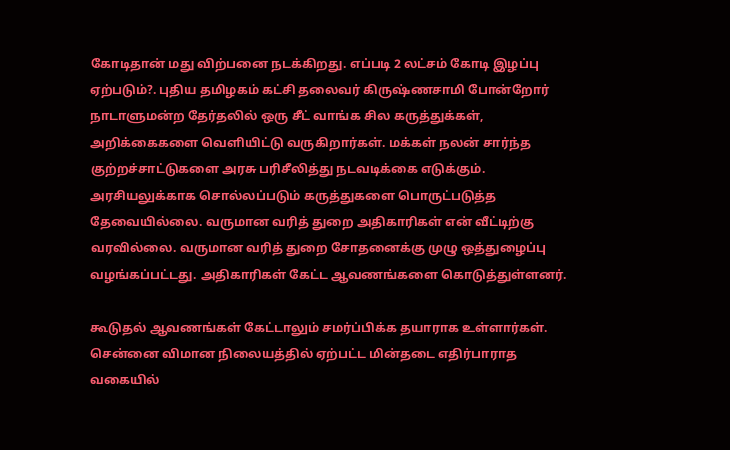கோடிதான் மது விற்பனை நடக்கிறது. எப்படி 2 லட்சம் கோடி இழப்பு ஏற்படும்?. புதிய தமிழகம் கட்சி தலைவர் கிருஷ்ணசாமி போன்றோர் நாடாளுமன்ற தேர்தலில் ஒரு சீட் வாங்க சில கருத்துக்கள், அறிக்கைகளை வெளியிட்டு வருகிறார்கள். மக்கள் நலன் சார்ந்த குற்றச்சாட்டுகளை அரசு பரிசீலித்து நடவடிக்கை எடுக்கும். அரசியலுக்காக சொல்லப்படும் கருத்துகளை பொருட்படுத்த தேவையில்லை. வருமான வரித் துறை அதிகாரிகள் என் வீட்டிற்கு வரவில்லை. வருமான வரித் துறை சோதனைக்கு முழு ஒத்துழைப்பு வழங்கப்பட்டது. அதிகாரிகள் கேட்ட ஆவணங்களை கொடுத்துள்ளனர்.

கூடுதல் ஆவணங்கள் கேட்டாலும் சமர்ப்பிக்க தயாராக உள்ளார்கள். சென்னை விமான நிலையத்தில் ஏற்பட்ட மின்தடை எதிர்பாராத வகையில்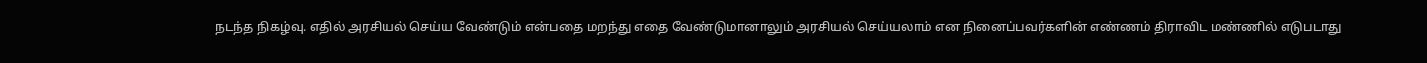நடந்த நிகழ்வு. எதில் அரசியல் செய்ய வேண்டும் என்பதை மறந்து எதை வேண்டுமானாலும் அரசியல் செய்யலாம் என நினைப்பவர்களின் எண்ணம் திராவிட மண்ணில் எடுபடாது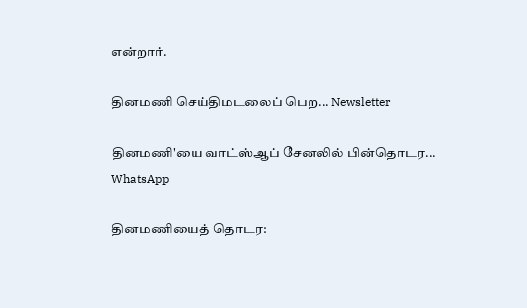என்றார்.

தினமணி செய்திமடலைப் பெற... Newsletter

தினமணி'யை வாட்ஸ்ஆப் சேனலில் பின்தொடர... WhatsApp

தினமணியைத் தொடர: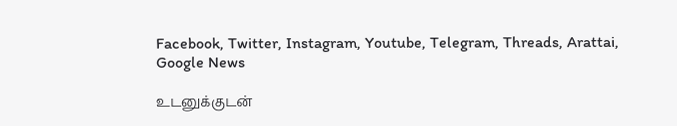Facebook, Twitter, Instagram, Youtube, Telegram, Threads, Arattai, Google News

உடனுக்குடன்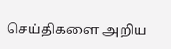செய்திகளை அறிய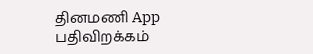தினமணி App பதிவிறக்கம்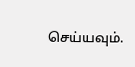செய்யவும்.